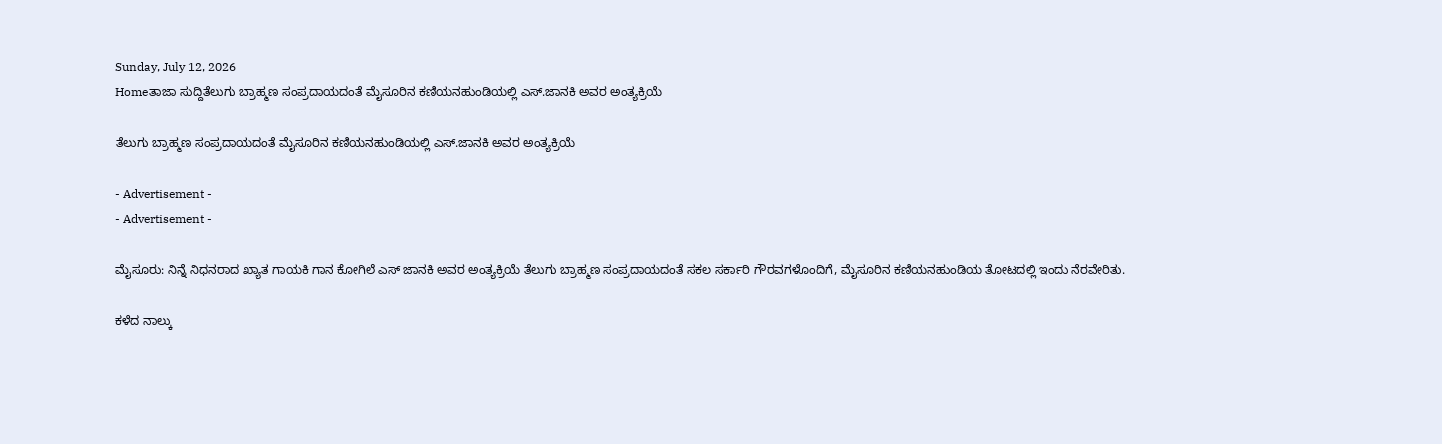Sunday, July 12, 2026
Homeತಾಜಾ ಸುದ್ದಿತೆಲುಗು ಬ್ರಾಹ್ಮಣ ಸಂಪ್ರದಾಯದಂತೆ ಮೈಸೂರಿನ ಕಣಿಯನಹುಂಡಿಯಲ್ಲಿ ಎಸ್.ಜಾನಕಿ ಅವರ ಅಂತ್ಯಕ್ರಿಯೆ

ತೆಲುಗು ಬ್ರಾಹ್ಮಣ ಸಂಪ್ರದಾಯದಂತೆ ಮೈಸೂರಿನ ಕಣಿಯನಹುಂಡಿಯಲ್ಲಿ ಎಸ್.ಜಾನಕಿ ಅವರ ಅಂತ್ಯಕ್ರಿಯೆ

- Advertisement -
- Advertisement -

ಮೈಸೂರು: ನಿನ್ನೆ ನಿಧನರಾದ ಖ್ಯಾತ ಗಾಯಕಿ ಗಾನ ಕೋಗಿಲೆ ಎಸ್ ಜಾನಕಿ ಅವರ ಅಂತ್ಯಕ್ರಿಯೆ ತೆಲುಗು ಬ್ರಾಹ್ಮಣ ಸಂಪ್ರದಾಯದಂತೆ ಸಕಲ ಸರ್ಕಾರಿ ಗೌರವಗಳೊಂದಿಗೆ, ಮೈಸೂರಿನ ಕಣಿಯನಹುಂಡಿಯ ತೋಟದಲ್ಲಿ ಇಂದು ನೆರವೇರಿತು.

ಕಳೆದ ನಾಲ್ಕು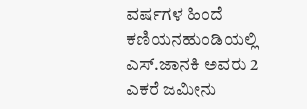ವರ್ಷಗಳ ಹಿಂದೆ ಕಣಿಯನಹುಂಡಿಯಲ್ಲಿ ಎಸ್.ಜಾನಕಿ ಅವರು 2 ಎಕರೆ ಜಮೀನು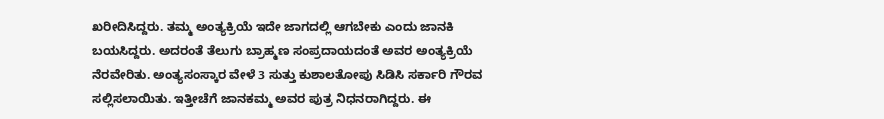ಖರೀದಿಸಿದ್ದರು. ತಮ್ಮ ಅಂತ್ಯಕ್ರಿಯೆ ಇದೇ ಜಾಗದಲ್ಲಿ ಆಗಬೇಕು ಎಂದು ಜಾನಕಿ ಬಯಸಿದ್ದರು. ಅದರಂತೆ ತೆಲುಗು ಬ್ರಾಹ್ಮಣ ಸಂಪ್ರದಾಯದಂತೆ ಅವರ ಅಂತ್ಯಕ್ರಿಯೆ ನೆರವೇರಿತು. ಅಂತ್ಯಸಂಸ್ಕಾರ ವೇಳೆ 3 ಸುತ್ತು ಕುಶಾಲತೋಪು ಸಿಡಿಸಿ ಸರ್ಕಾರಿ ಗೌರವ ಸಲ್ಲಿಸಲಾಯಿತು. ಇತ್ತೀಚೆಗೆ ಜಾನಕಮ್ಮ ಅವರ ಪುತ್ರ ನಿಧನರಾಗಿದ್ದರು. ಈ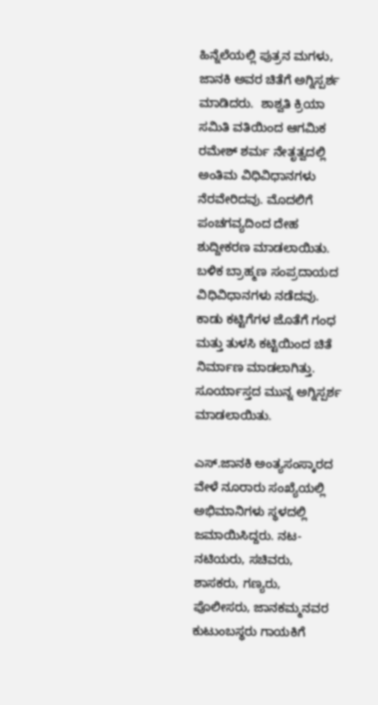ಹಿನ್ನೆಲೆಯಲ್ಲಿ ಪುತ್ರನ ಮಗಳು, ಜಾನಕಿ ಅವರ ಚಿತೆಗೆ ಅಗ್ನಿಸ್ಪರ್ಶ ಮಾಡಿದರು.  ಶಾಶ್ವತಿ ಕ್ರಿಯಾ ಸಮಿತಿ ವತಿಯಿಂದ ಆಗಮಿಕ ರಮೇಶ್ ಶರ್ಮ ನೇತೃತ್ವದಲ್ಲಿ ಅಂತಿಮ ವಿಧಿವಿಧಾನಗಳು ನೆರವೇರಿದವು. ಮೊದಲಿಗೆ ಪಂಚಗವ್ಯದಿಂದ ದೇಹ ಶುದ್ದೀಕರಣ ಮಾಡಲಾಯಿತು. ಬಳಿಕ ಬ್ರಾಹ್ಮಣ ಸಂಪ್ರದಾಯದ ವಿಧಿವಿಧಾನಗಳು ನಡೆದವು. ಕಾಡು ಕಟ್ಟಿಗೆಗಳ ಜೊತೆಗೆ ಗಂಧ ಮತ್ತು ತುಳಸಿ ಕಟ್ಟಿಯಿಂದ ಚಿತೆ ನಿರ್ಮಾಣ ಮಾಡಲಾಗಿತ್ತು. ಸೂರ್ಯಾಸ್ತದ ಮುನ್ನ ಅಗ್ನಿಸ್ಪರ್ಶ ಮಾಡಲಾಯಿತು.

ಎಸ್.ಜಾನಕಿ ಅಂತ್ಯಸಂಸ್ಕಾರದ ವೇಳೆ ನೂರಾರು ಸಂಖ್ಯೆಯಲ್ಲಿ ಅಭಿಮಾನಿಗಳು ಸ್ಥಳದಲ್ಲಿ ಜಮಾಯಿಸಿದ್ದರು. ನಟ-ನಟಿಯರು, ಸಚಿವರು, ಶಾಸಕರು, ಗಣ್ಯರು, ಪೊಲೀಸರು, ಜಾನಕಮ್ಮನವರ ಕುಟುಂಬಸ್ಥರು ಗಾಯಕಿಗೆ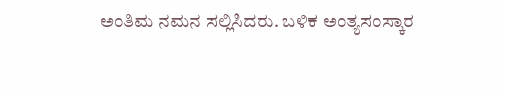ಅಂತಿಮ ನಮನ ಸಲ್ಲಿಸಿದರು. ಬಳಿಕ ಅಂತ್ಯಸಂಸ್ಕಾರ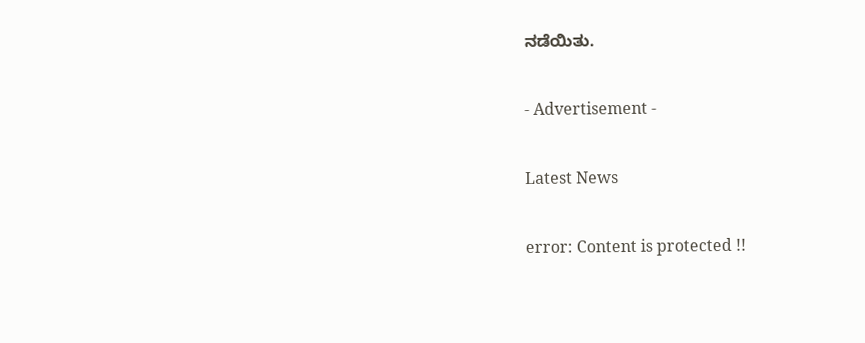ನಡೆಯಿತು.

- Advertisement -

Latest News

error: Content is protected !!